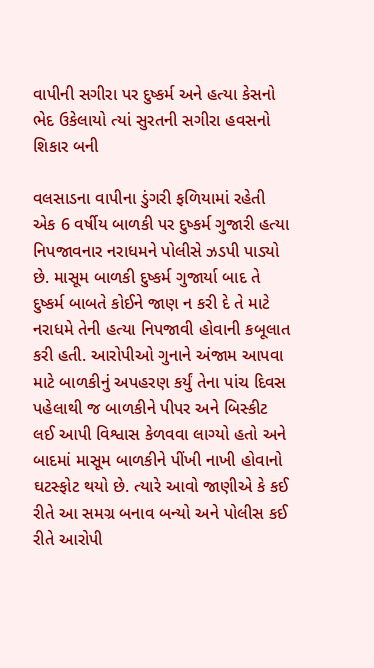વાપીની સગીરા પર દુષ્કર્મ અને હત્યા કેસનો ભેદ ઉકેલાયો ત્યાં સુરતની સગીરા હવસનો શિકાર બની

વલસાડના વાપીના ડુંગરી ફળિયામાં રહેતી એક 6 વર્ષીય બાળકી પર દુષ્કર્મ ગુજારી હત્યા નિપજાવનાર નરાધમને પોલીસે ઝડપી પાડ્યો છે. માસૂમ બાળકી દુષ્કર્મ ગુજાર્યા બાદ તે દુષ્કર્મ બાબતે કોઈને જાણ ન કરી દે તે માટે નરાધમે તેની હત્યા નિપજાવી હોવાની કબૂલાત કરી હતી. આરોપીઓ ગુનાને અંજામ આપવા માટે બાળકીનું અપહરણ કર્યું તેના પાંચ દિવસ પહેલાથી જ બાળકીને પીપર અને બિસ્કીટ લઈ આપી વિશ્વાસ કેળવવા લાગ્યો હતો અને બાદમાં માસૂમ બાળકીને પીંખી નાખી હોવાનો ઘટસ્ફોટ થયો છે. ત્યારે આવો જાણીએ કે કઈ રીતે આ સમગ્ર બનાવ બન્યો અને પોલીસ કઈ રીતે આરોપી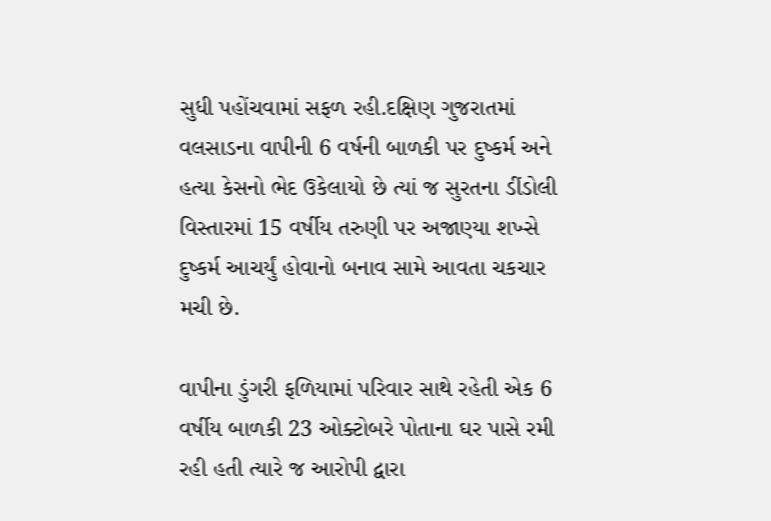સુધી પહોંચવામાં સફળ રહી.દક્ષિણ ગુજરાતમાં વલસાડના વાપીની 6 વર્ષની બાળકી પર દુષ્કર્મ અને હત્યા કેસનો ભેદ ઉકેલાયો છે ત્યાં જ સુરતના ડીંડોલી વિસ્તારમાં 15 વર્ષીય તરુણી પર અજાણ્યા શખ્સે દુષ્કર્મ આચર્યું હોવાનો બનાવ સામે આવતા ચકચાર મચી છે.

વાપીના ડુંગરી ફળિયામાં પરિવાર સાથે રહેતી એક 6 વર્ષીય બાળકી 23 ઓક્ટોબરે પોતાના ઘર પાસે રમી રહી હતી ત્યારે જ આરોપી દ્વારા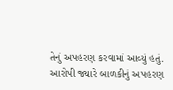તેનું અપહરણ કરવામાં આવ્યું હતું. આરોપી જ્યારે બાળકીનું અપહરણ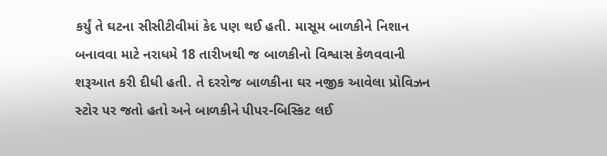કર્યું તે ઘટના સીસીટીવીમાં કેદ પણ થઈ હતી. માસૂમ બાળકીને નિશાન બનાવવા માટે નરાધમે 18 તારીખથી જ બાળકીનો વિશ્વાસ કેળવવાની શરૂઆત કરી દીધી હતી. તે દરરોજ બાળકીના ઘર નજીક આવેલા પ્રોવિઝન સ્ટોર પર જતો હતો અને બાળકીને પીપર-બિસ્કિટ લઈ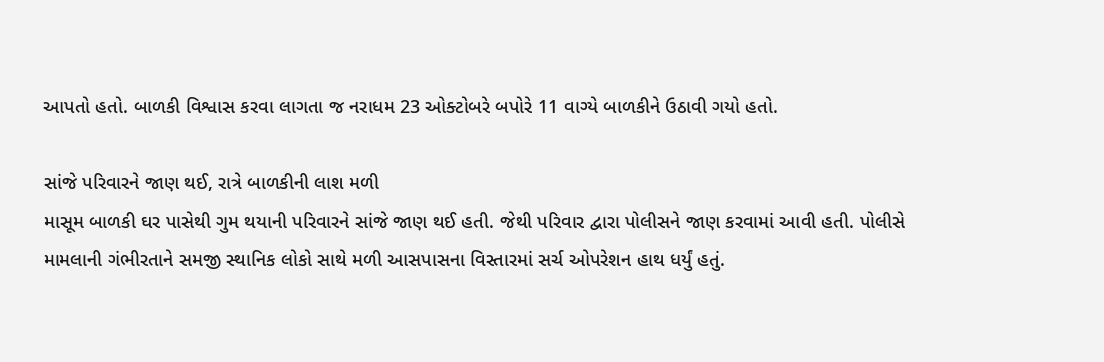આપતો હતો. બાળકી વિશ્વાસ કરવા લાગતા જ નરાધમ 23 ઓક્ટોબરે બપોરે 11 વાગ્યે બાળકીને ઉઠાવી ગયો હતો.

સાંજે પરિવારને જાણ થઈ, રાત્રે બાળકીની લાશ મળી
માસૂમ બાળકી ઘર પાસેથી ગુમ થયાની પરિવારને સાંજે જાણ થઈ હતી. જેથી પરિવાર દ્વારા પોલીસને જાણ કરવામાં આવી હતી. પોલીસે મામલાની ગંભીરતાને સમજી સ્થાનિક લોકો સાથે મળી આસપાસના વિસ્તારમાં સર્ચ ઓપરેશન હાથ ધર્યું હતું.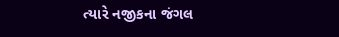ત્યારે નજીકના જંગલ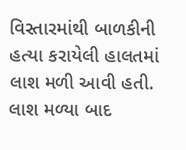વિસ્તારમાંથી બાળકીની હત્યા કરાયેલી હાલતમાં લાશ મળી આવી હતી. લાશ મળ્યા બાદ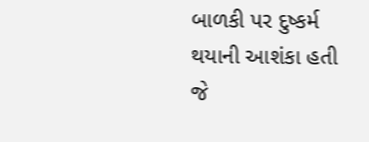બાળકી પર દુષ્કર્મ થયાની આશંકા હતી જે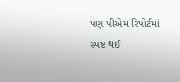પણ પીએમ રિપોર્ટમાં સ્પષ્ટ થઈ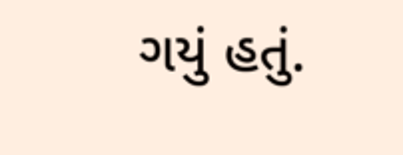ગયું હતું.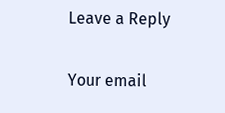Leave a Reply

Your email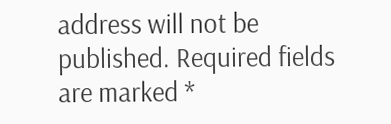address will not be published. Required fields are marked *